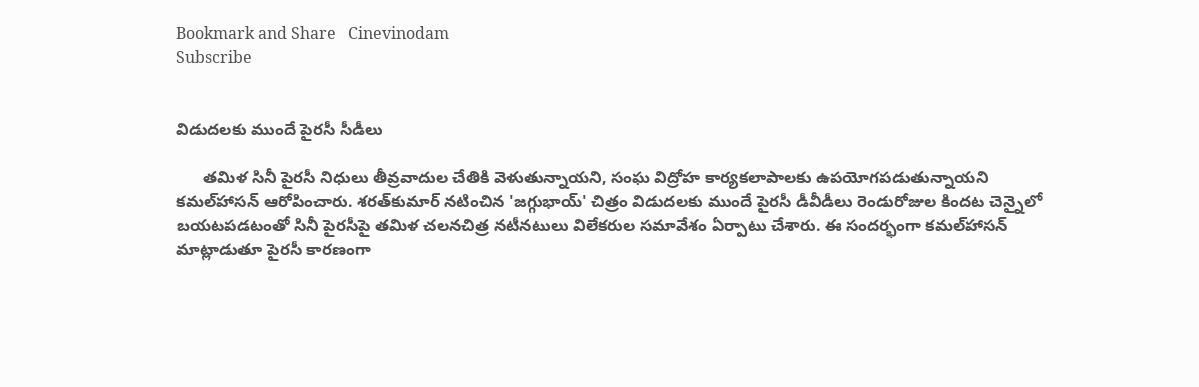Bookmark and Share   Cinevinodam
Subscribe


విడుదలకు ముందే పైరసీ సీడీలు

      తమిళ సినీ పైరసీ నిధులు తీవ్రవాదుల చేతికి వెళుతున్నాయని, సంఘ విద్రోహ కార్యకలాపాలకు ఉపయోగపడుతున్నాయని కమల్‌హాసన్‌ ఆరోపించారు. శరత్‌కుమార్‌ నటించిన 'జగ్గుభాయ్‌' చిత్రం విడుదలకు ముందే పైరసీ డీవీడీలు రెండురోజుల కిందట చెన్నైలో బయటపడటంతో సినీ పైరసీపై తమిళ చలనచిత్ర నటీనటులు విలేకరుల సమావేశం ఏర్పాటు చేశారు. ఈ సందర్భంగా కమల్‌హాసన్‌ మాట్లాడుతూ పైరసీ కారణంగా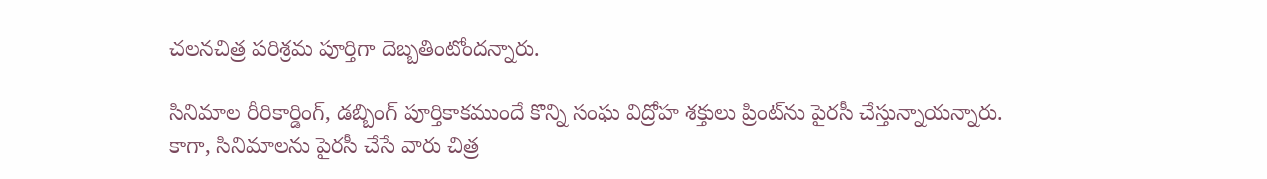చలనచిత్ర పరిశ్రమ పూర్తిగా దెబ్బతింటోందన్నారు.

సినిమాల రీరికార్డింగ్‌, డబ్బింగ్‌ పూర్తికాకముందే కొన్ని సంఘ విద్రోహ శక్తులు ప్రింట్‌ను పైరసీ చేస్తున్నాయన్నారు. కాగా, సినిమాలను పైరసీ చేసే వారు చిత్ర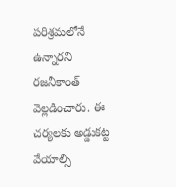పరిశ్రమలోనే ఉన్నారని రజనీకాంత్‌ వెల్లడించారు. ఈ చర్యలకు అడ్డుకట్ట వేయాల్సి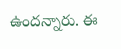ఉందన్నారు. ఈ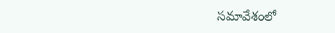సమావేశంలో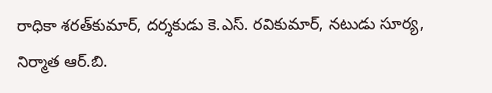రాధికా శరత్‌కుమార్‌, దర్శకుడు కె.ఎస్‌. రవికుమార్‌, నటుడు సూర్య, నిర్మాత ఆర్‌.బి.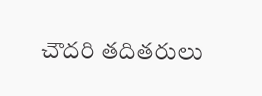చౌదరి తదితరులు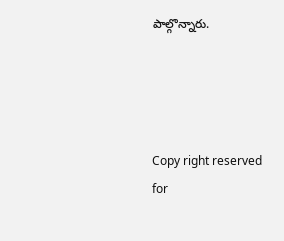పాల్గొన్నారు.




Copy right reserved for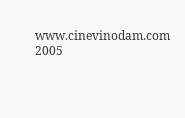www.cinevinodam.com 2005